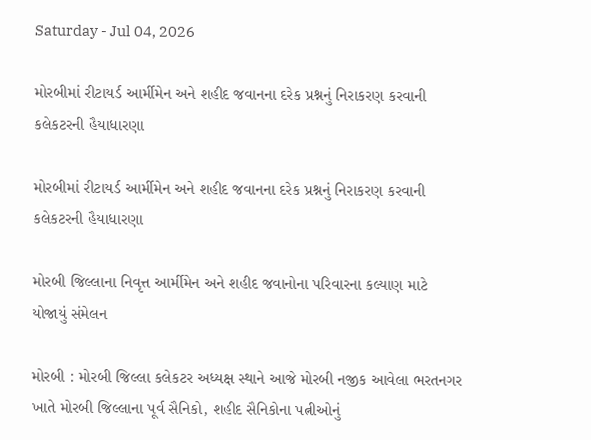Saturday - Jul 04, 2026

મોરબીમાં રીટાયર્ડ આર્મીમેન અને શહીદ જવાનના દરેક પ્રશ્નનું નિરાકરણ કરવાની કલેકટરની હૈયાધારણા

મોરબીમાં રીટાયર્ડ આર્મીમેન અને શહીદ જવાનના દરેક પ્રશ્નનું નિરાકરણ કરવાની કલેકટરની હૈયાધારણા

મોરબી જિલ્લાના નિવૃત્ત આર્મીમેન અને શહીદ જવાનોના પરિવારના કલ્યાણ માટે યોજાયું સંમેલન

મોરબી : મોરબી જિલ્લા કલેકટર અધ્યક્ષ સ્થાને આજે મોરબી નજીક આવેલા ભરતનગર ખાતે મોરબી જિલ્લાના પૂર્વ સૈનિકો, શહીદ સૈનિકોના પત્નીઓનું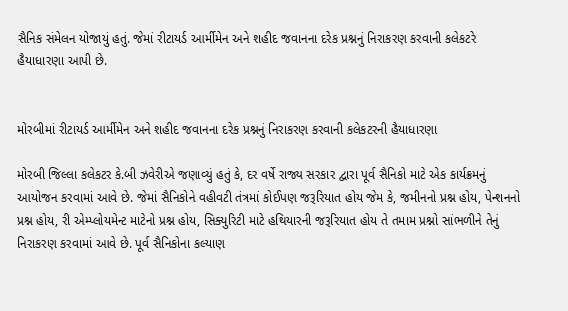સૈનિક સંમેલન યોજાયું હતું. જેમાં રીટાયર્ડ આર્મીમેન અને શહીદ જવાનના દરેક પ્રશ્નનું નિરાકરણ કરવાની કલેકટરે હૈયાધારણા આપી છે.


મોરબીમાં રીટાયર્ડ આર્મીમેન અને શહીદ જવાનના દરેક પ્રશ્નનું નિરાકરણ કરવાની કલેકટરની હૈયાધારણા

મોરબી જિલ્લા કલેકટર કે.બી ઝવેરીએ જણાવ્યું હતું કે, દર વર્ષે રાજ્ય સરકાર દ્વારા પૂર્વ સૈનિકો માટે એક કાર્યક્રમનું આયોજન કરવામાં આવે છે. જેમાં સૈનિકોને વહીવટી તંત્રમાં કોઈપણ જરૂરિયાત હોય જેમ કે, જમીનનો પ્રશ્ન હોય, પેન્શનનો પ્રશ્ન હોય, રી એમ્પ્લોયમેન્ટ માટેનો પ્રશ્ન હોય, સિક્યુરિટી માટે હથિયારની જરૂરિયાત હોય તે તમામ પ્રશ્નો સાંભળીને તેનું નિરાકરણ કરવામાં આવે છે. પૂર્વ સૈનિકોના કલ્યાણ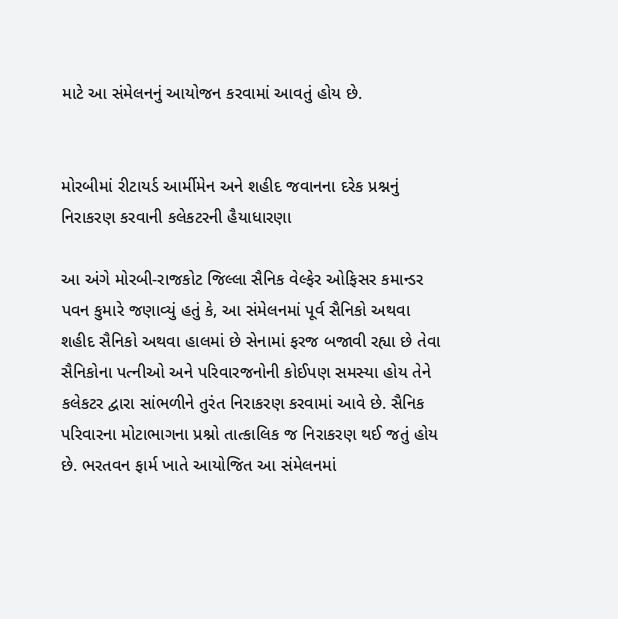માટે આ સંમેલનનું આયોજન કરવામાં આવતું હોય છે.


મોરબીમાં રીટાયર્ડ આર્મીમેન અને શહીદ જવાનના દરેક પ્રશ્નનું નિરાકરણ કરવાની કલેકટરની હૈયાધારણા

આ અંગે મોરબી-રાજકોટ જિલ્લા સૈનિક વેલ્ફેર ઓફિસર કમાન્ડર પવન કુમારે જણાવ્યું હતું કે, આ સંમેલનમાં પૂર્વ સૈનિકો અથવા શહીદ સૈનિકો અથવા હાલમાં છે સેનામાં ફરજ બજાવી રહ્યા છે તેવા સૈનિકોના પત્નીઓ અને પરિવારજનોની કોઈપણ સમસ્યા હોય તેને કલેકટર દ્વારા સાંભળીને તુરંત નિરાકરણ કરવામાં આવે છે. સૈનિક પરિવારના મોટાભાગના પ્રશ્નો તાત્કાલિક જ નિરાકરણ થઈ જતું હોય છે. ભરતવન ફાર્મ ખાતે આયોજિત આ સંમેલનમાં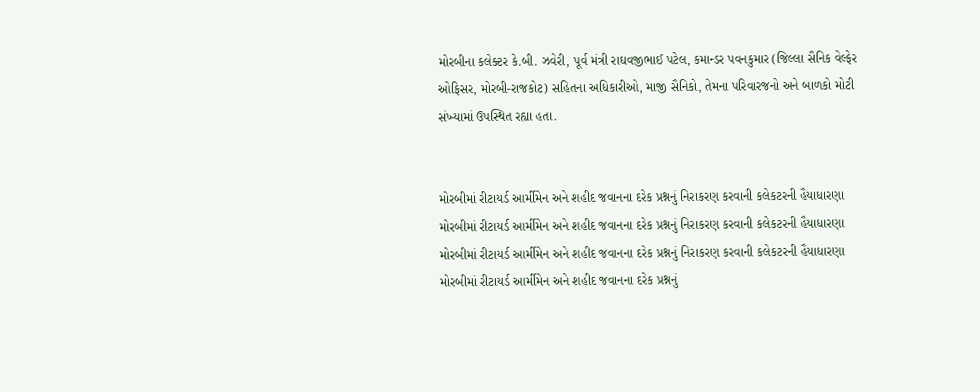મોરબીના કલેક્ટર કે.બી. ઝવેરી, પૂર્વ મંત્રી રાઘવજીભાઈ પટેલ, કમાન્ડર પવનકુમાર (જિલ્લા સૈનિક વેલ્ફેર ઓફિસર, મોરબી-રાજકોટ) સહિતના અધિકારીઓ, માજી સૈનિકો, તેમના પરિવારજનો અને બાળકો મોટી સંખ્યામાં ઉપસ્થિત રહ્યા હતા.


મોરબીમાં રીટાયર્ડ આર્મીમેન અને શહીદ જવાનના દરેક પ્રશ્નનું નિરાકરણ કરવાની કલેકટરની હૈયાધારણા
મોરબીમાં રીટાયર્ડ આર્મીમેન અને શહીદ જવાનના દરેક પ્રશ્નનું નિરાકરણ કરવાની કલેકટરની હૈયાધારણા
મોરબીમાં રીટાયર્ડ આર્મીમેન અને શહીદ જવાનના દરેક પ્રશ્નનું નિરાકરણ કરવાની કલેકટરની હૈયાધારણા
મોરબીમાં રીટાયર્ડ આર્મીમેન અને શહીદ જવાનના દરેક પ્રશ્નનું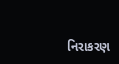નિરાકરણ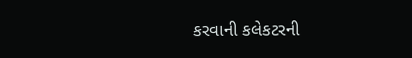કરવાની કલેકટરની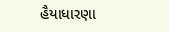હૈયાધારણા